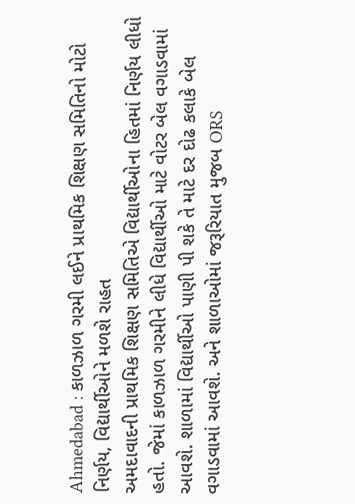Ahmedabad : કાળઝાળ ગરમી લઈને પ્રાથમિક શિક્ષણ સમિતિનો મોટો નિર્ણય, વિદ્યાર્થીઓને મળશે રાહત
અમદાવાદની પ્રાથમિક શિક્ષણ સમિતિએ વિદ્યાર્થીઓના હિતમાં નિર્ણય લીધો હતો. જેમાં કાળઝાળ ગરમીને લીધે વિદ્યાર્થીઓ માટે વોટર બેલ વગાડવામાં આવશે. શાળામાં વિદ્યાર્થીઓ પાણી પી શકે તે માટે દર દોઢ કલાકે બેલ વગાડવામાં આવશે. અને શાળાઓમાં જરૂરિયાત મુજબ ORS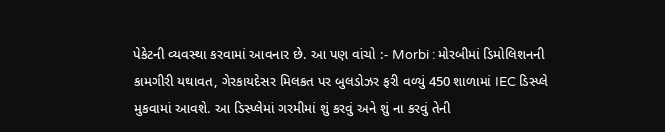પેકેટની વ્યવસ્થા કરવામાં આવનાર છે. આ પણ વાંચો :- Morbi : મોરબીમાં ડિમોલિશનની કામગીરી યથાવત, ગેરકાયદેસર મિલકત પર બુલડોઝર ફરી વળ્યું 450 શાળામાં IEC ડિસ્પ્લે મુકવામાં આવશે. આ ડિસ્પ્લેમાં ગરમીમાં શું કરવું અને શું ના કરવું તેની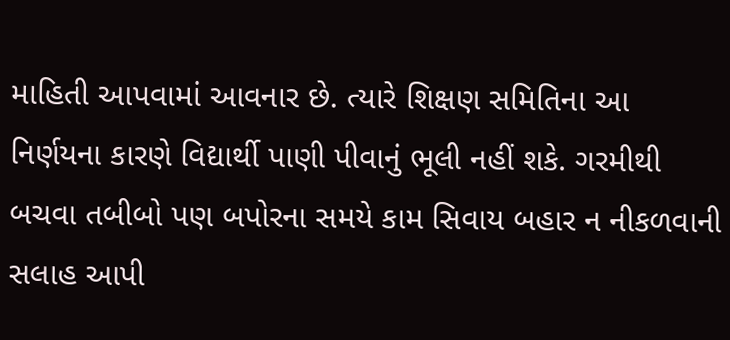માહિતી આપવામાં આવનાર છે. ત્યારે શિક્ષણ સમિતિના આ નિર્ણયના કારણે વિદ્યાર્થી પાણી પીવાનું ભૂલી નહીં શકે. ગરમીથી બચવા તબીબો પણ બપોરના સમયે કામ સિવાય બહાર ન નીકળવાની સલાહ આપી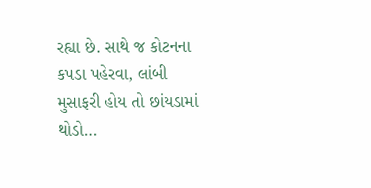રહ્યા છે. સાથે જ કોટનના કપડા પહેરવા, લાંબી મુસાફરી હોય તો છાંયડામાં થોડો…